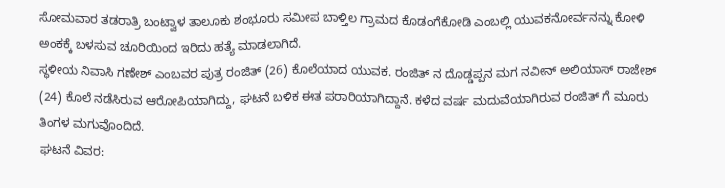ಸೋಮವಾರ ತಡರಾತ್ರಿ ಬಂಟ್ವಾಳ ತಾಲೂಕು ಶಂಭೂರು ಸಮೀಪ ಬಾಳ್ತಿಲ ಗ್ರಾಮದ ಕೊಡಂಗೆಕೋಡಿ ಎಂಬಲ್ಲಿ ಯುವಕನೋರ್ವನನ್ನು ಕೋಳಿ ಅಂಕಕ್ಕೆ ಬಳಸುವ ಚೂರಿಯಿಂದ ಇರಿದು ಹತ್ಯೆ ಮಾಡಲಾಗಿದೆ.
ಸ್ಥಳೀಯ ನಿವಾಸಿ ಗಣೇಶ್ ಎಂಬವರ ಪುತ್ರ ರಂಜಿತ್ (26) ಕೊಲೆಯಾದ ಯುವಕ. ರಂಜಿತ್ ನ ದೊಡ್ಡಪ್ಪನ ಮಗ ನವೀನ್ ಅಲಿಯಾಸ್ ರಾಜೇಶ್ (24) ಕೊಲೆ ನಡೆಸಿರುವ ಆರೋಪಿಯಾಗಿದ್ದು, ಘಟನೆ ಬಳಿಕ ಈತ ಪರಾರಿಯಾಗಿದ್ದಾನೆ. ಕಳೆದ ವರ್ಷ ಮದುವೆಯಾಗಿರುವ ರಂಜಿತ್ ಗೆ ಮೂರು ತಿಂಗಳ ಮಗುವೊಂದಿದೆ.
ಘಟನೆ ವಿವರ: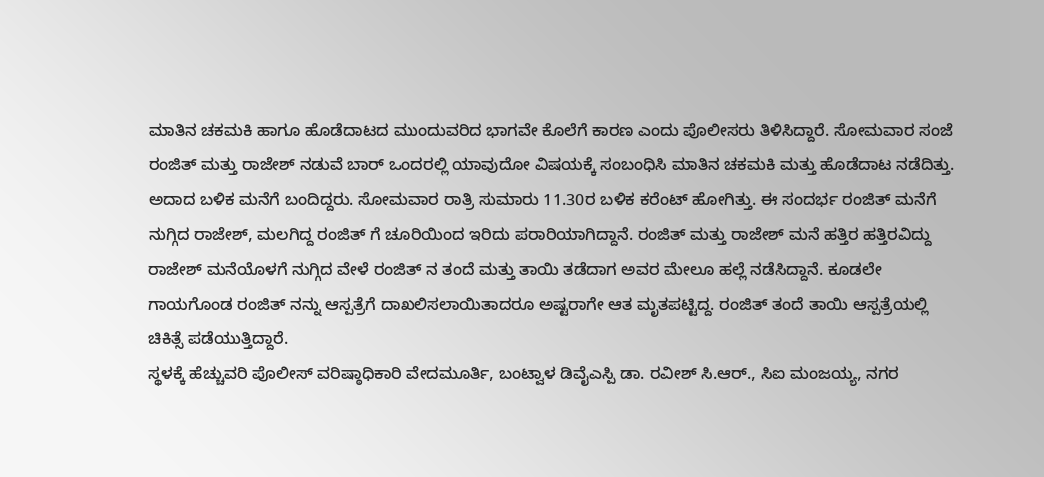ಮಾತಿನ ಚಕಮಕಿ ಹಾಗೂ ಹೊಡೆದಾಟದ ಮುಂದುವರಿದ ಭಾಗವೇ ಕೊಲೆಗೆ ಕಾರಣ ಎಂದು ಪೊಲೀಸರು ತಿಳಿಸಿದ್ದಾರೆ. ಸೋಮವಾರ ಸಂಜೆ ರಂಜಿತ್ ಮತ್ತು ರಾಜೇಶ್ ನಡುವೆ ಬಾರ್ ಒಂದರಲ್ಲಿ ಯಾವುದೋ ವಿಷಯಕ್ಕೆ ಸಂಬಂಧಿಸಿ ಮಾತಿನ ಚಕಮಕಿ ಮತ್ತು ಹೊಡೆದಾಟ ನಡೆದಿತ್ತು. ಅದಾದ ಬಳಿಕ ಮನೆಗೆ ಬಂದಿದ್ದರು. ಸೋಮವಾರ ರಾತ್ರಿ ಸುಮಾರು 11.30ರ ಬಳಿಕ ಕರೆಂಟ್ ಹೋಗಿತ್ತು. ಈ ಸಂದರ್ಭ ರಂಜಿತ್ ಮನೆಗೆ ನುಗ್ಗಿದ ರಾಜೇಶ್, ಮಲಗಿದ್ದ ರಂಜಿತ್ ಗೆ ಚೂರಿಯಿಂದ ಇರಿದು ಪರಾರಿಯಾಗಿದ್ದಾನೆ. ರಂಜಿತ್ ಮತ್ತು ರಾಜೇಶ್ ಮನೆ ಹತ್ತಿರ ಹತ್ತಿರವಿದ್ದು ರಾಜೇಶ್ ಮನೆಯೊಳಗೆ ನುಗ್ಗಿದ ವೇಳೆ ರಂಜಿತ್ ನ ತಂದೆ ಮತ್ತು ತಾಯಿ ತಡೆದಾಗ ಅವರ ಮೇಲೂ ಹಲ್ಲೆ ನಡೆಸಿದ್ದಾನೆ. ಕೂಡಲೇ ಗಾಯಗೊಂಡ ರಂಜಿತ್ ನನ್ನು ಆಸ್ಪತ್ರೆಗೆ ದಾಖಲಿಸಲಾಯಿತಾದರೂ ಅಷ್ಟರಾಗೇ ಆತ ಮೃತಪಟ್ಟಿದ್ದ. ರಂಜಿತ್ ತಂದೆ ತಾಯಿ ಆಸ್ಪತ್ರೆಯಲ್ಲಿ ಚಿಕಿತ್ಸೆ ಪಡೆಯುತ್ತಿದ್ದಾರೆ.
ಸ್ಥಳಕ್ಕೆ ಹೆಚ್ಚುವರಿ ಪೊಲೀಸ್ ವರಿಷ್ಠಾಧಿಕಾರಿ ವೇದಮೂರ್ತಿ, ಬಂಟ್ವಾಳ ಡಿವೈಎಸ್ಪಿ ಡಾ. ರವೀಶ್ ಸಿ.ಆರ್., ಸಿಐ ಮಂಜಯ್ಯ, ನಗರ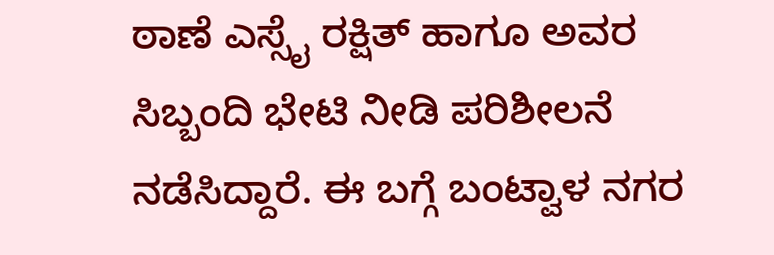ಠಾಣೆ ಎಸ್ಸೈ ರಕ್ಷಿತ್ ಹಾಗೂ ಅವರ ಸಿಬ್ಬಂದಿ ಭೇಟಿ ನೀಡಿ ಪರಿಶೀಲನೆ ನಡೆಸಿದ್ದಾರೆ. ಈ ಬಗ್ಗೆ ಬಂಟ್ವಾಳ ನಗರ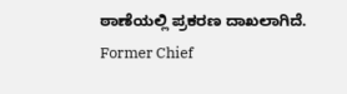ಠಾಣೆಯಲ್ಲಿ ಪ್ರಕರಣ ದಾಖಲಾಗಿದೆ.
Former Chief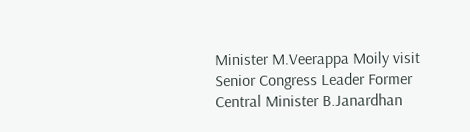Minister M.Veerappa Moily visit Senior Congress Leader Former Central Minister B.Janardhan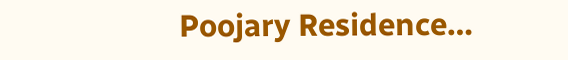Poojary Residence…